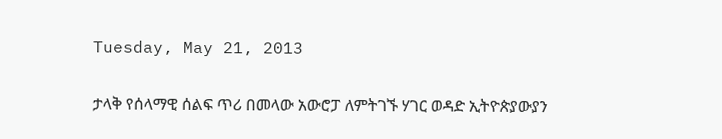Tuesday, May 21, 2013

ታላቅ የሰላማዊ ሰልፍ ጥሪ በመላው አውሮፓ ለምትገኙ ሃገር ወዳድ ኢትዮጵያውያን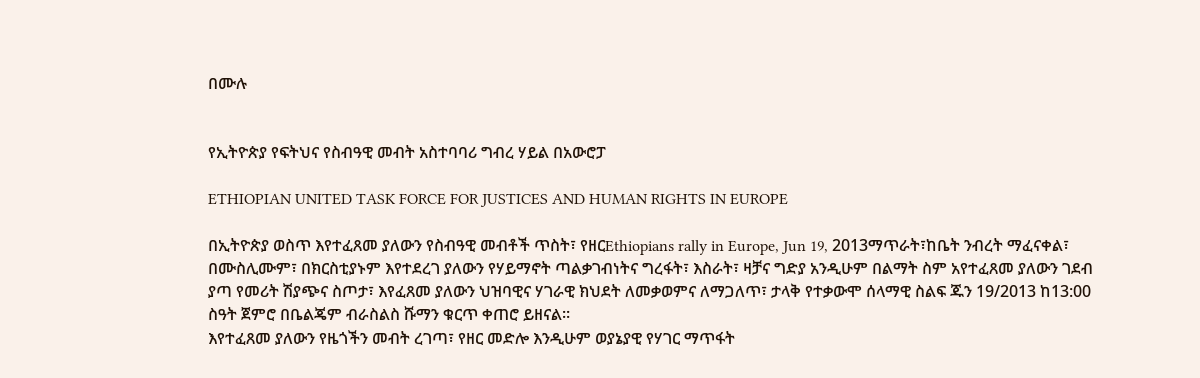በሙሉ


የኢትዮጵያ የፍትህና የስብዓዊ መብት አስተባባሪ ግብረ ሃይል በአውሮፓ

ETHIOPIAN UNITED TASK FORCE FOR JUSTICES AND HUMAN RIGHTS IN EUROPE

በኢትዮጵያ ወስጥ እየተፈጸመ ያለውን የስብዓዊ መብቶች ጥስት፣ የዘርEthiopians rally in Europe, Jun 19, 2013ማጥራት፣ከቤት ንብረት ማፈናቀል፣ በሙስሊሙም፣ በክርስቲያኑም እየተደረገ ያለውን የሃይማኖት ጣልቃገብነትና ግረፋት፣ እስራት፣ ዛቻና ግድያ አንዲሁም በልማት ስም አየተፈጸመ ያለውን ገደብ ያጣ የመሪት ሽያጭና ስጦታ፣ እየፈጸመ ያለውን ህዝባዊና ሃገራዊ ክህደት ለመቃወምና ለማጋለጥ፣ ታላቅ የተቃውሞ ሰላማዊ ስልፍ ጁን 19/2013 ከ13:00 ስዓት ጀምሮ በቤልጄም ብራስልስ ሹማን ቁርጥ ቀጠሮ ይዘናል።
እየተፈጸመ ያለውን የዜጎችን መብት ረገጣ፣ የዘር መድሎ እንዲሁም ወያኔያዊ የሃገር ማጥፋት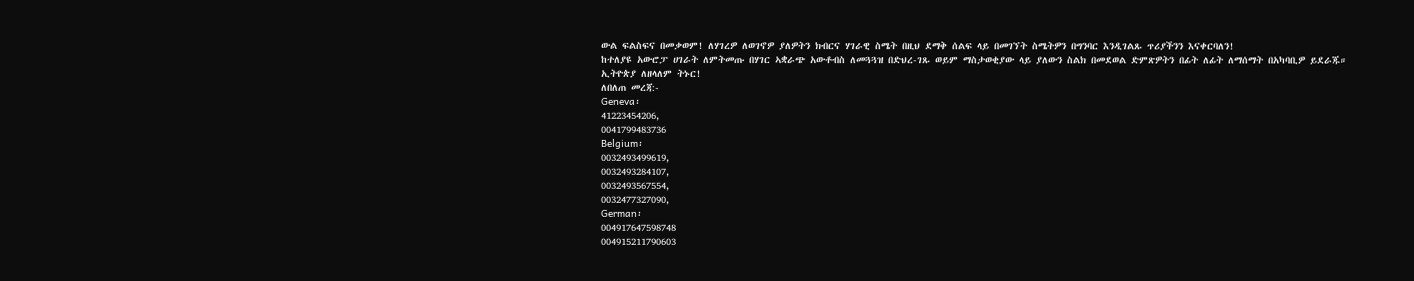ውል ፍልስፍና በመቃወም! ለሃገረዎ ለወገኖዎ ያለዎትን ክብርና ሃገራዊ ስሜት በዚህ ደማቅ ሰልፍ ላይ በመገኘት ስሜትዎን በግንባር እንዲገልጹ ጥሪያችንን እናቀርባለን!
ከተለያዩ አውሮፓ ሀገራት ለምትመጡ በሃገር ኣቋራጭ አውቶብስ ለመጓጓዝ በድህረ-ገጹ ወይም ማስታወቂያው ላይ ያለውን ስልክ በመደወል ድምጽዎትን በፊት ለፊት ለማሰማት በአካባቢዎ ይደራጁ።
ኢትዮጵያ ለዘላለም ትኑር!
ለበለጠ መረጃ:-
Geneva፡
41223454206,
0041799483736
Belgium፡
0032493499619,
0032493284107,
0032493567554,
0032477327090,
German፡
004917647598748
004915211790603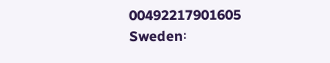00492217901605
Sweden፡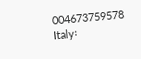004673759578
Italy፡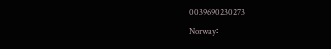0039690230273
Norway፡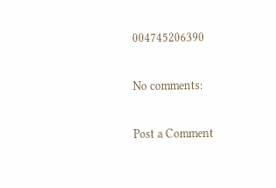004745206390

No comments:

Post a Comment